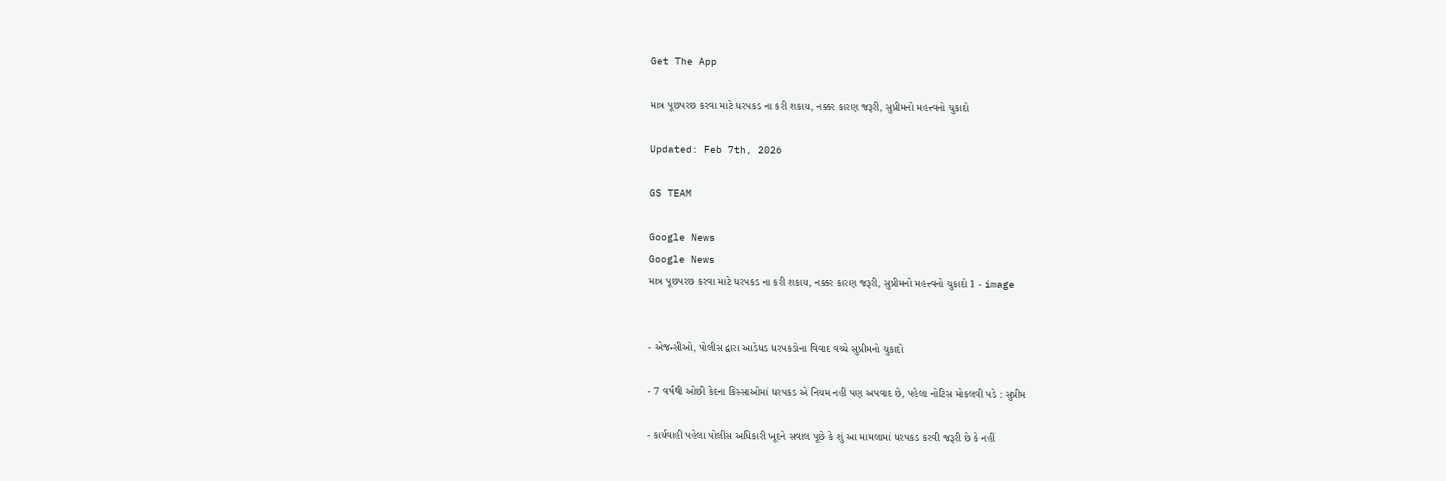Get The App

માત્ર પૂછપરછ કરવા માટે ધરપકડ ના કરી શકાય, નક્કર કારણ જરૂરી, સુપ્રીમનો મહત્ત્વનો ચુકાદો

Updated: Feb 7th, 2026

GS TEAM

Google News
Google News
માત્ર પૂછપરછ કરવા માટે ધરપકડ ના કરી શકાય, નક્કર કારણ જરૂરી, સુપ્રીમનો મહત્ત્વનો ચુકાદો 1 - image


- એજન્સીઓ, પોલીસ દ્વારા આડેધડ ધરપકડોના વિવાદ વચ્ચે સુપ્રીમનો ચુકાદો

- 7 વર્ષથી ઓછી કેદના કિસ્સાઓમાં ધરપકડ એ નિયમ નહીં પણ અપવાદ છે, પહેલા નોટિસ મોકલવી પડે : સુપ્રીમ

- કાર્યવાહી પહેલા પોલીસ અધિકારી ખૂદને સવાલ પૂછે કે શું આ મામલામાં ધરપકડ કરવી જરૂરી છે કે નહીં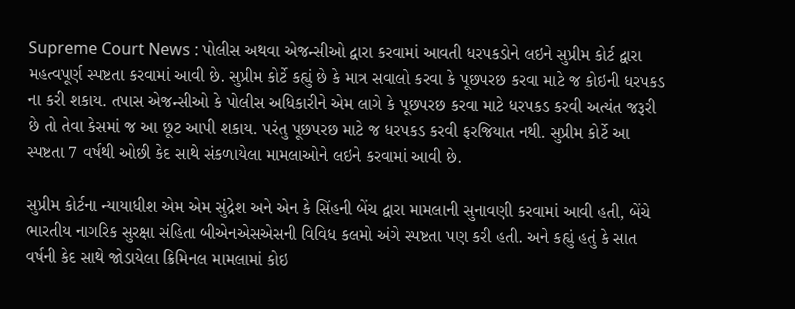Supreme Court News : પોલીસ અથવા એજન્સીઓ દ્વારા કરવામાં આવતી ધરપકડોને લઇને સુપ્રીમ કોર્ટ દ્વારા મહત્વપૂર્ણ સ્પષ્ટતા કરવામાં આવી છે. સુપ્રીમ કોર્ટે કહ્યું છે કે માત્ર સવાલો કરવા કે પૂછપરછ કરવા માટે જ કોઇની ધરપકડ ના કરી શકાય. તપાસ એજન્સીઓ કે પોલીસ અધિકારીને એમ લાગે કે પૂછપરછ કરવા માટે ધરપકડ કરવી અત્યંત જરૂરી છે તો તેવા કેસમાં જ આ છૂટ આપી શકાય. પરંતુ પૂછપરછ માટે જ ધરપકડ કરવી ફરજિયાત નથી. સુપ્રીમ કોર્ટે આ સ્પષ્ટતા 7 વર્ષથી ઓછી કેદ સાથે સંકળાયેલા મામલાઓને લઇને કરવામાં આવી છે.

સુપ્રીમ કોર્ટના ન્યાયાધીશ એમ એમ સુંદ્રેશ અને એન કે સિંહની બેંચ દ્વારા મામલાની સુનાવણી કરવામાં આવી હતી, બેંચે ભારતીય નાગરિક સુરક્ષા સંહિતા બીએનએસએસની વિવિધ કલમો અંગે સ્પષ્ટતા પણ કરી હતી. અને કહ્યું હતું કે સાત વર્ષની કેદ સાથે જોડાયેલા ક્રિમિનલ મામલામાં કોઇ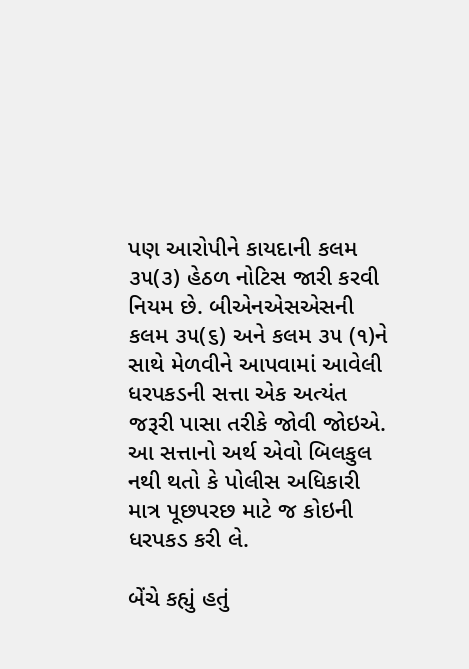પણ આરોપીને કાયદાની કલમ ૩૫(૩) હેઠળ નોટિસ જારી કરવી નિયમ છે. બીએનએસએસની કલમ ૩૫(૬) અને કલમ ૩૫ (૧)ને સાથે મેળવીને આપવામાં આવેલી ધરપકડની સત્તા એક અત્યંત જરૂરી પાસા તરીકે જોવી જોઇએ. આ સત્તાનો અર્થ એવો બિલકુલ નથી થતો કે પોલીસ અધિકારી માત્ર પૂછપરછ માટે જ કોઇની ધરપકડ કરી લે.

બેંચે કહ્યું હતું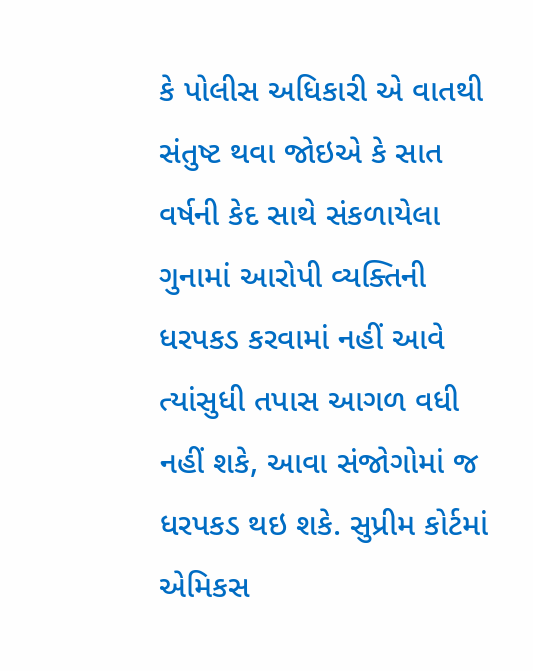કે પોલીસ અધિકારી એ વાતથી સંતુષ્ટ થવા જોઇએ કે સાત વર્ષની કેદ સાથે સંકળાયેલા ગુનામાં આરોપી વ્યક્તિની ધરપકડ કરવામાં નહીં આવે ત્યાંસુધી તપાસ આગળ વધી નહીં શકે, આવા સંજોગોમાં જ ધરપકડ થઇ શકે. સુપ્રીમ કોર્ટમાં એમિકસ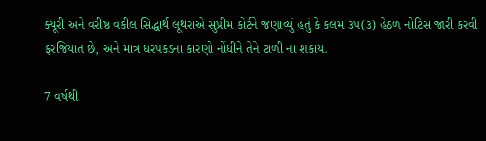ક્યૂરી અને વરીષ્ઠ વકીલ સિદ્ધાર્થ લૂથરાએ સુપ્રીમ કોર્ટને જણાવ્યું હતું કે કલમ ૩૫(૩) હેઠળ નોટિસ જારી કરવી ફરજિયાત છે, અને માત્ર ધરપકડના કારણો નોંધીને તેને ટાળી ના શકાય.

7 વર્ષથી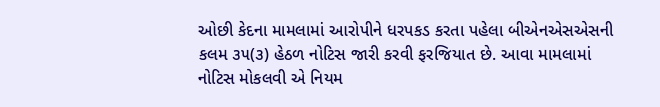ઓછી કેદના મામલામાં આરોપીને ધરપકડ કરતા પહેલા બીએનએસએસની કલમ ૩૫(૩) હેઠળ નોટિસ જારી કરવી ફરજિયાત છે. આવા મામલામાં નોટિસ મોકલવી એ નિયમ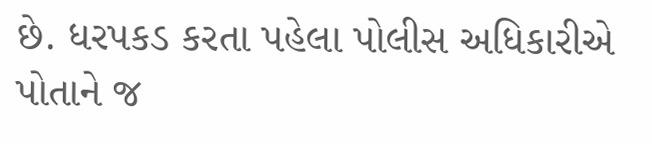છે. ધરપકડ કરતા પહેલા પોલીસ અધિકારીએ પોતાને જ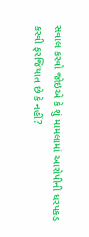સવાલ કરવો જોઇએ કે શું મામલામાં આરોપીની ધરપકડ કરવી ફરજિયાત છે કે નહીં?